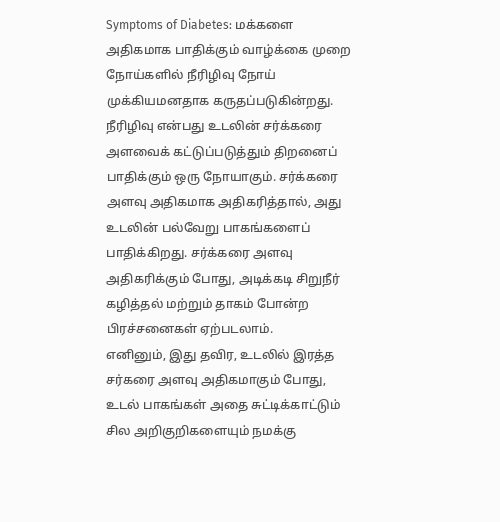Symptoms of Diabetes: மக்களை அதிகமாக பாதிக்கும் வாழ்க்கை முறை நோய்களில் நீரிழிவு நோய் முக்கியமனதாக கருதப்படுகின்றது. நீரிழிவு என்பது உடலின் சர்க்கரை அளவைக் கட்டுப்படுத்தும் திறனைப் பாதிக்கும் ஒரு நோயாகும். சர்க்கரை அளவு அதிகமாக அதிகரித்தால், அது உடலின் பல்வேறு பாகங்களைப் பாதிக்கிறது. சர்க்கரை அளவு அதிகரிக்கும் போது, அடிக்கடி சிறுநீர் கழித்தல் மற்றும் தாகம் போன்ற பிரச்சனைகள் ஏற்படலாம்.
எனினும், இது தவிர, உடலில் இரத்த சர்கரை அளவு அதிகமாகும் போது, உடல் பாகங்கள் அதை சுட்டிக்காட்டும் சில அறிகுறிகளையும் நமக்கு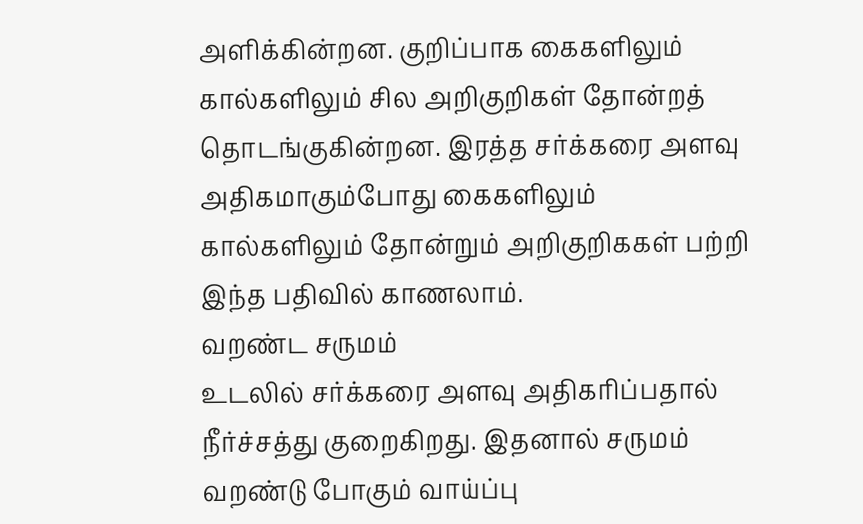அளிக்கின்றன. குறிப்பாக கைகளிலும் கால்களிலும் சில அறிகுறிகள் தோன்றத் தொடங்குகின்றன. இரத்த சர்க்கரை அளவு அதிகமாகும்போது கைகளிலும் கால்களிலும் தோன்றும் அறிகுறிககள் பற்றி இந்த பதிவில் காணலாம்.
வறண்ட சருமம்
உடலில் சர்க்கரை அளவு அதிகரிப்பதால் நீர்ச்சத்து குறைகிறது. இதனால் சருமம் வறண்டு போகும் வாய்ப்பு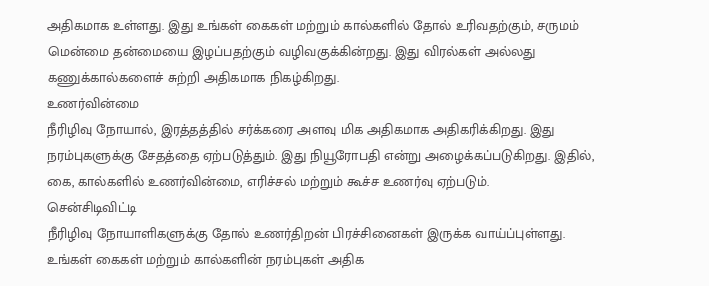அதிகமாக உள்ளது. இது உங்கள் கைகள் மற்றும் கால்களில் தோல் உரிவதற்கும், சருமம் மென்மை தன்மையை இழப்பதற்கும் வழிவகுக்கின்றது. இது விரல்கள் அல்லது கணுக்கால்களைச் சுற்றி அதிகமாக நிகழ்கிறது.
உணர்வின்மை
நீரிழிவு நோயால், இரத்தத்தில் சர்க்கரை அளவு மிக அதிகமாக அதிகரிக்கிறது. இது நரம்புகளுக்கு சேதத்தை ஏற்படுத்தும். இது நியூரோபதி என்று அழைக்கப்படுகிறது. இதில், கை, கால்களில் உணர்வின்மை, எரிச்சல் மற்றும் கூச்ச உணர்வு ஏற்படும்.
சென்சிடிவிட்டி
நீரிழிவு நோயாளிகளுக்கு தோல் உணர்திறன் பிரச்சினைகள் இருக்க வாய்ப்புள்ளது. உங்கள் கைகள் மற்றும் கால்களின் நரம்புகள் அதிக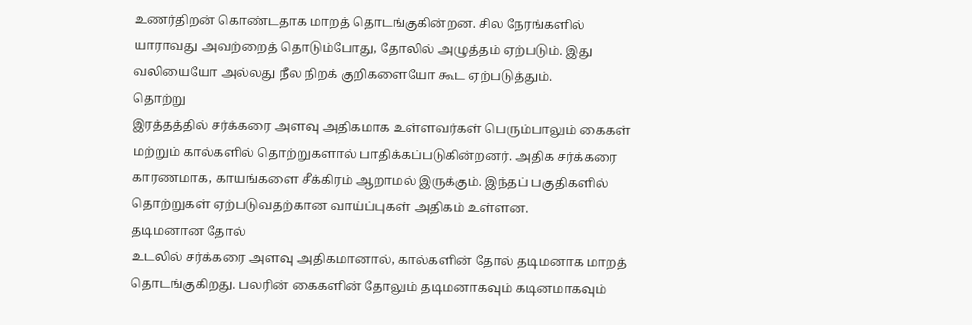உணர்திறன் கொண்டதாக மாறத் தொடங்குகின்றன. சில நேரங்களில் யாராவது அவற்றைத் தொடும்போது, தோலில் அழுத்தம் ஏற்படும். இது வலியையோ அல்லது நீல நிறக் குறிகளையோ கூட ஏற்படுத்தும்.
தொற்று
இரத்தத்தில் சர்க்கரை அளவு அதிகமாக உள்ளவர்கள் பெரும்பாலும் கைகள் மற்றும் கால்களில் தொற்றுகளால் பாதிக்கப்படுகின்றனர். அதிக சர்க்கரை காரணமாக, காயங்களை சீக்கிரம் ஆறாமல் இருக்கும். இந்தப் பகுதிகளில் தொற்றுகள் ஏற்படுவதற்கான வாய்ப்புகள் அதிகம் உள்ளன.
தடிமனான தோல்
உடலில் சர்க்கரை அளவு அதிகமானால், கால்களின் தோல் தடிமனாக மாறத் தொடங்குகிறது. பலரின் கைகளின் தோலும் தடிமனாகவும் கடினமாகவும்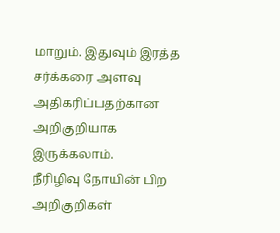மாறும். இதுவும் இரத்த சர்க்கரை அளவு அதிகரிப்பதற்கான அறிகுறியாக இருக்கலாம்.
நீரிழிவு நோயின் பிற அறிகுறிகள்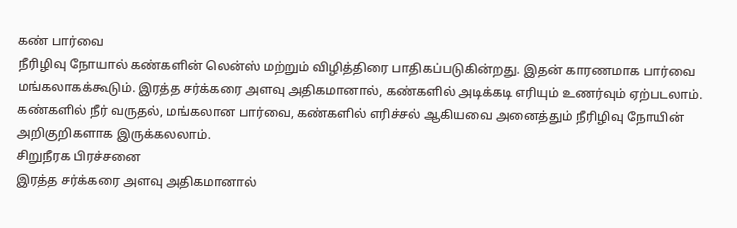கண் பார்வை
நீரிழிவு நோயால் கண்களின் லென்ஸ் மற்றும் விழித்திரை பாதிகப்படுகின்றது. இதன் காரணமாக பார்வை மங்கலாகக்கூடும். இரத்த சர்க்கரை அளவு அதிகமானால், கண்களில் அடிக்கடி எரியும் உணர்வும் ஏற்படலாம். கண்களில் நீர் வருதல், மங்கலான பார்வை, கண்களில் எரிச்சல் ஆகியவை அனைத்தும் நீரிழிவு நோயின் அறிகுறிகளாக இருக்கலலாம்.
சிறுநீரக பிரச்சனை
இரத்த சர்க்கரை அளவு அதிகமானால்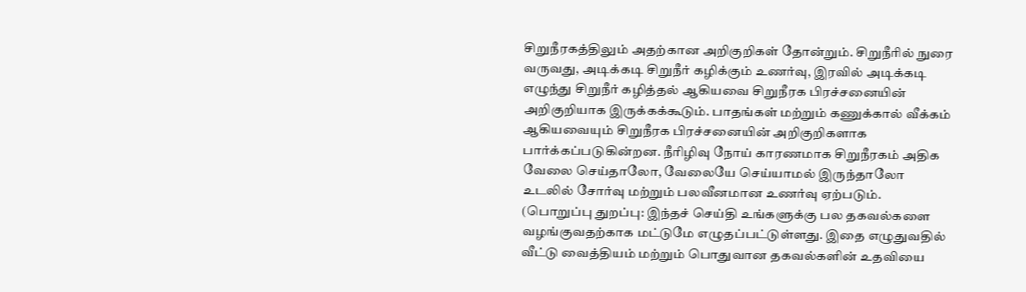சிறுநீரகத்திலும் அதற்கான அறிகுறிகள் தோன்றும். சிறுநீரில் நுரை வருவது, அடிக்கடி சிறுநீர் கழிக்கும் உணர்வு, இரவில் அடிக்கடி எழுந்து சிறுநீர் கழித்தல் ஆகியவை சிறுநீரக பிரச்சனையின் அறிகுறியாக இருக்கக்கூடும். பாதங்கள் மற்றும் கணுக்கால் வீக்கம் ஆகியவையும் சிறுநீரக பிரச்சனையின் அறிகுறிகளாக பார்க்கப்படுகின்றன. நீரிழிவு நோய் காரணமாக சிறுநீரகம் அதிக வேலை செய்தாலோ, வேலையே செய்யாமல் இருந்தாலோ உடலில் சோர்வு மற்றும் பலவீனமான உணர்வு ஏற்படும்.
(பொறுப்பு துறப்பு: இந்தச் செய்தி உங்களுக்கு பல தகவல்களை வழங்குவதற்காக மட்டுமே எழுதப்பட்டுள்ளது. இதை எழுதுவதில் வீட்டு வைத்தியம் மற்றும் பொதுவான தகவல்களின் உதவியை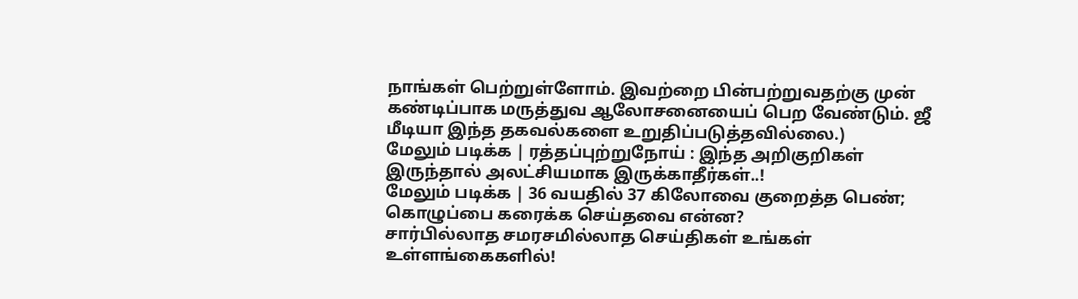நாங்கள் பெற்றுள்ளோம். இவற்றை பின்பற்றுவதற்கு முன் கண்டிப்பாக மருத்துவ ஆலோசனையைப் பெற வேண்டும். ஜீ மீடியா இந்த தகவல்களை உறுதிப்படுத்தவில்லை.)
மேலும் படிக்க | ரத்தப்புற்றுநோய் : இந்த அறிகுறிகள் இருந்தால் அலட்சியமாக இருக்காதீர்கள்..!
மேலும் படிக்க | 36 வயதில் 37 கிலோவை குறைத்த பெண்; கொழுப்பை கரைக்க செய்தவை என்ன?
சார்பில்லாத சமரசமில்லாத செய்திகள் உங்கள் உள்ளங்கைகளில்!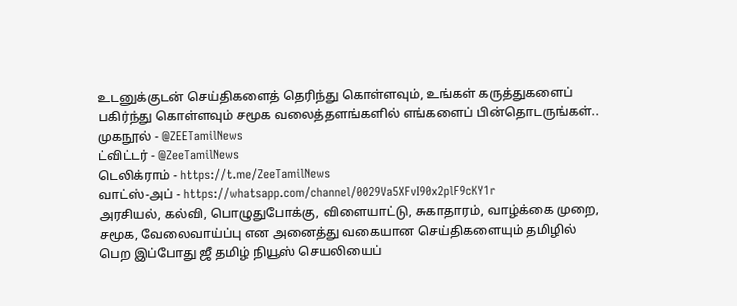உடனுக்குடன் செய்திகளைத் தெரிந்து கொள்ளவும், உங்கள் கருத்துகளைப் பகிர்ந்து கொள்ளவும் சமூக வலைத்தளங்களில் எங்களைப் பின்தொடருங்கள்..
முகநூல் - @ZEETamilNews
ட்விட்டர் - @ZeeTamilNews
டெலிக்ராம் - https://t.me/ZeeTamilNews
வாட்ஸ்-அப் - https://whatsapp.com/channel/0029Va5XFvI90x2plF9cKY1r
அரசியல், கல்வி, பொழுதுபோக்கு, விளையாட்டு, சுகாதாரம், வாழ்க்கை முறை, சமூக, வேலைவாய்ப்பு என அனைத்து வகையான செய்திகளையும் தமிழில் பெற இப்போது ஜீ தமிழ் நியூஸ் செயலியைப்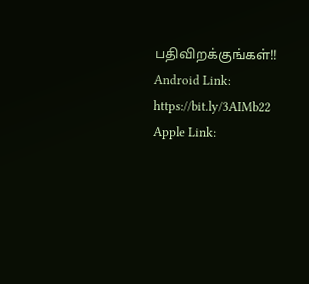பதிவிறக்குங்கள்!!
Android Link: https://bit.ly/3AIMb22
Apple Link: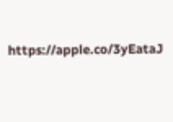https://apple.co/3yEataJ